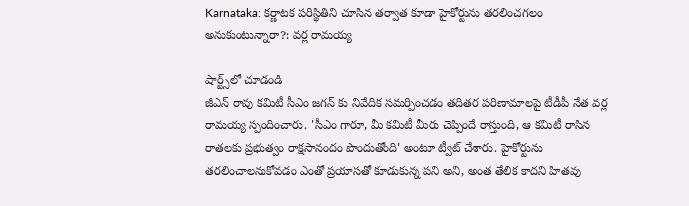Karnataka: కర్ణాటక పరిస్థితిని చూసిన తర్వాత కూడా హైకోర్టును తరలించగలం అనుకుంటున్నారా?: వర్ల రామయ్య

షార్ట్స్‌లో చూడండి
జీఎన్ రావు కమిటీ సీఎం జగన్ కు నివేదిక సమర్పించడం తదితర పరిణామాలపై టీడీపీ నేత వర్ల రామయ్య స్పందించారు. 'సీఎం గారూ, మీ కమిటీ మీరు చెప్పిందే రాస్తుంది, ఆ కమిటీ రాసిన రాతలకు ప్రభుత్వం రాక్షసానందం పొందుతోంది' అంటూ ట్వీట్ చేశారు. హైకోర్టును తరలించాలనుకోవడం ఎంతో ప్రయాసతో కూడుకున్న పని అని, అంత తేలిక కాదని హితవు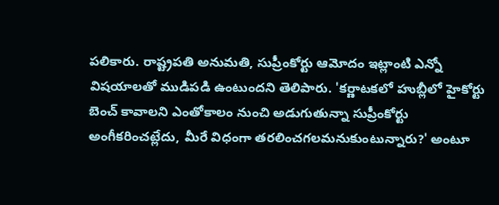పలికారు. రాష్ట్రపతి అనుమతి, సుప్రీంకోర్టు ఆమోదం ఇట్లాంటి ఎన్నో విషయాలతో ముడిపడి ఉంటుందని తెలిపారు. 'కర్ణాటకలో హుబ్లీలో హైకోర్టు బెంచ్ కావాలని ఎంతోకాలం నుంచి అడుగుతున్నా సుప్రీంకోర్టు అంగీకరించట్లేదు, మీరే విధంగా తరలించగలమనుకుంటున్నారు?' అంటూ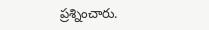ప్రశ్నించారు.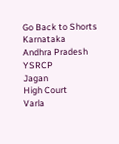Go Back to Shorts
Karnataka
Andhra Pradesh
YSRCP
Jagan
High Court
Varla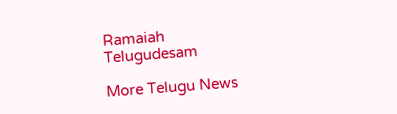Ramaiah
Telugudesam

More Telugu News